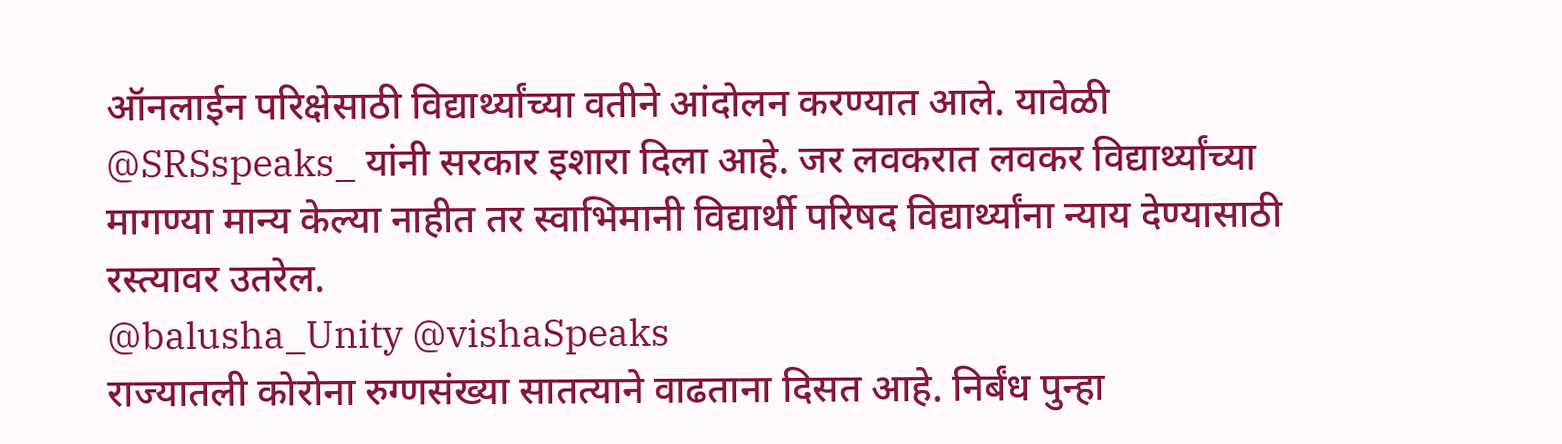ऑनलाईन परिक्षेसाठी विद्यार्थ्यांच्या वतीने आंदोलन करण्यात आले. यावेळी @SRSspeaks_ यांनी सरकार इशारा दिला आहे. जर लवकरात लवकर विद्यार्थ्यांच्या मागण्या मान्य केल्या नाहीत तर स्वाभिमानी विद्यार्थी परिषद विद्यार्थ्यांना न्याय देण्यासाठी रस्त्यावर उतरेल.
@balusha_Unity @vishaSpeaks
राज्यातली कोरोना रुग्णसंख्या सातत्याने वाढताना दिसत आहे. निर्बंध पुन्हा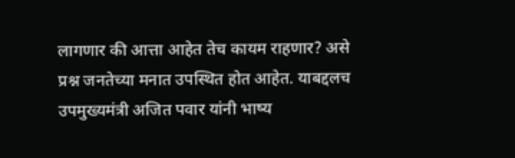लागणार की आत्ता आहेत तेच कायम राहणार? असे प्रश्न जनतेच्या मनात उपस्थित होत आहेत. याबद्दलच उपमुख्यमंत्री अजित पवार यांनी भाष्य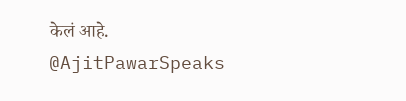केलं आहे.
@AjitPawarSpeaks